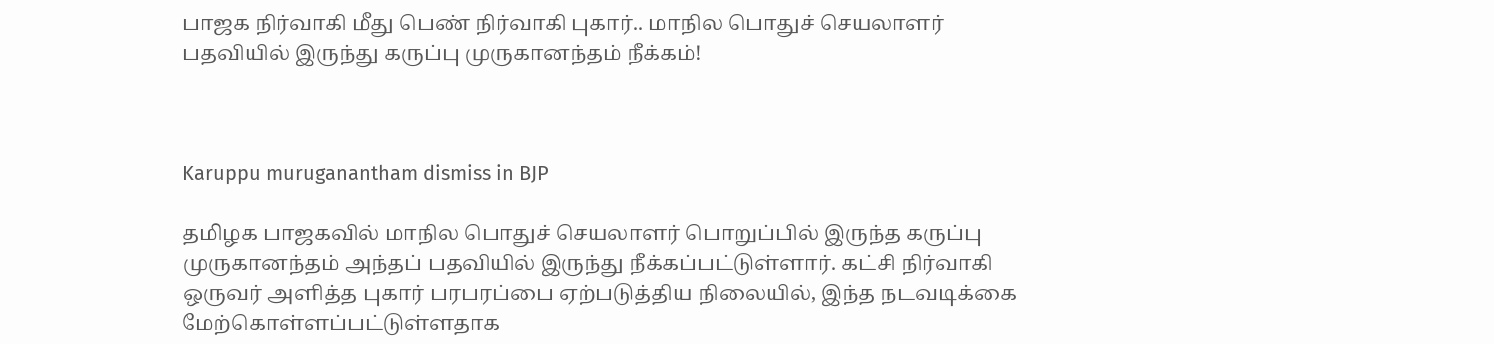பாஜக நிர்வாகி மீது பெண் நிர்வாகி புகார்.. மாநில பொதுச் செயலாளர் பதவியில் இருந்து கருப்பு முருகானந்தம் நீக்கம்!



Karuppu muruganantham dismiss in BJP

தமிழக பாஜகவில் மாநில பொதுச் செயலாளர் பொறுப்பில் இருந்த கருப்பு முருகானந்தம் அந்தப் பதவியில் இருந்து நீக்கப்பட்டுள்ளார். கட்சி நிர்வாகி ஒருவர் அளித்த புகார் பரபரப்பை ஏற்படுத்திய நிலையில், இந்த நடவடிக்கை மேற்கொள்ளப்பட்டுள்ளதாக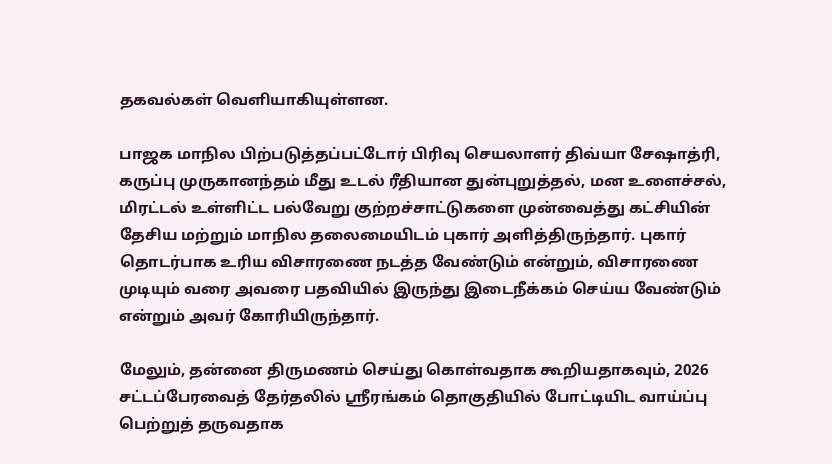தகவல்கள் வெளியாகியுள்ளன.

பாஜக மாநில பிற்படுத்தப்பட்டோர் பிரிவு செயலாளர் திவ்யா சேஷாத்ரி, கருப்பு முருகானந்தம் மீது உடல் ரீதியான துன்புறுத்தல், மன உளைச்சல், மிரட்டல் உள்ளிட்ட பல்வேறு குற்றச்சாட்டுகளை முன்வைத்து கட்சியின் தேசிய மற்றும் மாநில தலைமையிடம் புகார் அளித்திருந்தார். புகார் தொடர்பாக உரிய விசாரணை நடத்த வேண்டும் என்றும், விசாரணை முடியும் வரை அவரை பதவியில் இருந்து இடைநீக்கம் செய்ய வேண்டும் என்றும் அவர் கோரியிருந்தார்.

மேலும், தன்னை திருமணம் செய்து கொள்வதாக கூறியதாகவும், 2026 சட்டப்பேரவைத் தேர்தலில் ஸ்ரீரங்கம் தொகுதியில் போட்டியிட வாய்ப்பு பெற்றுத் தருவதாக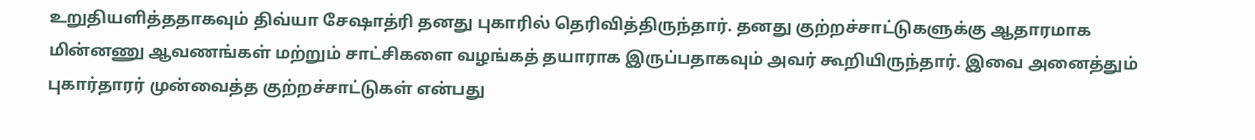உறுதியளித்ததாகவும் திவ்யா சேஷாத்ரி தனது புகாரில் தெரிவித்திருந்தார். தனது குற்றச்சாட்டுகளுக்கு ஆதாரமாக மின்னணு ஆவணங்கள் மற்றும் சாட்சிகளை வழங்கத் தயாராக இருப்பதாகவும் அவர் கூறியிருந்தார். இவை அனைத்தும் புகார்தாரர் முன்வைத்த குற்றச்சாட்டுகள் என்பது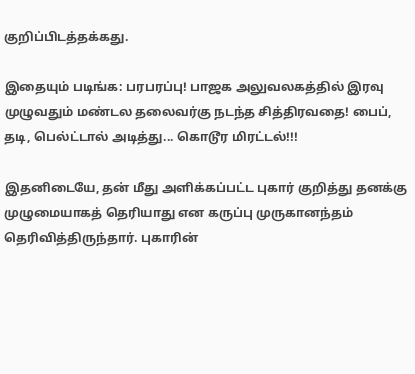குறிப்பிடத்தக்கது.

இதையும் படிங்க: பரபரப்பு! பாஜக அலுவலகத்தில் இரவு முழுவதும் மண்டல தலைவர்கு நடந்த சித்திரவதை! பைப், தடி, பெல்ட்டால் அடித்து... கொடூர மிரட்டல்!!!

இதனிடையே, தன் மீது அளிக்கப்பட்ட புகார் குறித்து தனக்கு முழுமையாகத் தெரியாது என கருப்பு முருகானந்தம் தெரிவித்திருந்தார். புகாரின்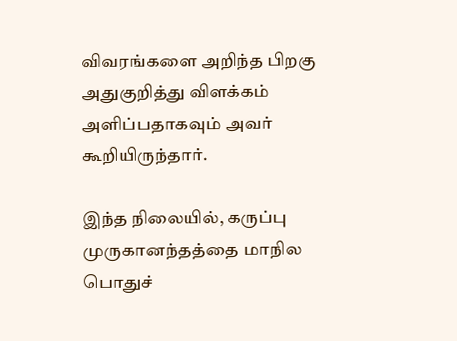விவரங்களை அறிந்த பிறகு அதுகுறித்து விளக்கம் அளிப்பதாகவும் அவர் கூறியிருந்தார்.

இந்த நிலையில், கருப்பு முருகானந்தத்தை மாநில பொதுச்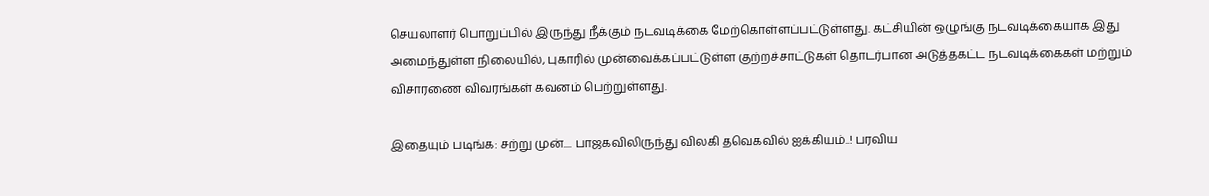செயலாளர் பொறுப்பில் இருந்து நீக்கும் நடவடிக்கை மேற்கொள்ளப்பட்டுள்ளது. கட்சியின் ஒழுங்கு நடவடிக்கையாக இது அமைந்துள்ள நிலையில், புகாரில் முன்வைக்கப்பட்டுள்ள குற்றச்சாட்டுகள் தொடர்பான அடுத்தகட்ட நடவடிக்கைகள் மற்றும் விசாரணை விவரங்கள் கவனம் பெற்றுள்ளது.

இதையும் படிங்க: சற்று முன்.... பாஜகவிலிருந்து விலகி தவெகவில் ஐக்கியம்..! பரவிய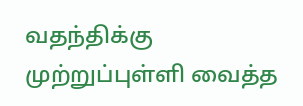வதந்திக்கு முற்றுப்புள்ளி வைத்த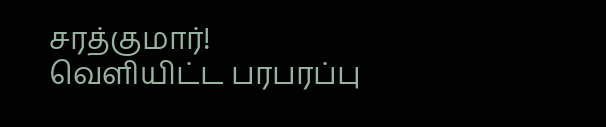சரத்குமார்! வெளியிட்ட பரபரப்பு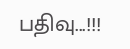பதிவு...!!!